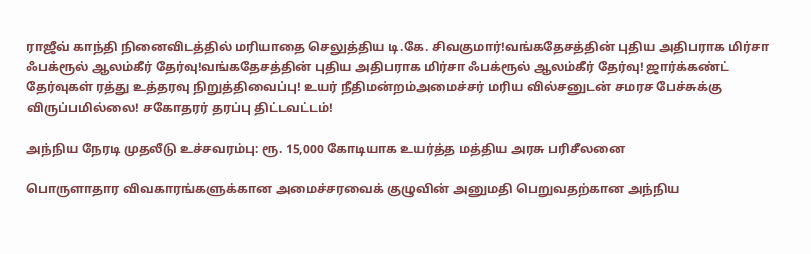ராஜீவ் காந்தி நினைவிடத்தில் மரியாதை செலுத்திய டி.கே. சிவகுமார்!வங்கதேசத்தின் புதிய அதிபராக மிர்சா ஃபக்ரூல் ஆலம்கீர் தேர்வு!வங்கதேசத்தின் புதிய அதிபராக மிர்சா ஃபக்ரூல் ஆலம்கீர் தேர்வு! ஜார்க்கண்ட் தேர்வுகள் ரத்து உத்தரவு நிறுத்திவைப்பு! உயர் நீதிமன்றம்அமைச்சர் மரிய வில்சனுடன் சமரச பேச்சுக்கு விருப்பமில்லை! சகோதரர் தரப்பு திட்டவட்டம்!

அந்நிய நேரடி முதலீடு உச்சவரம்பு: ரூ. 15,000 கோடியாக உயர்த்த மத்திய அரசு பரிசீலனை

பொருளாதார விவகாரங்களுக்கான அமைச்சரவைக் குழுவின் அனுமதி பெறுவதற்கான அந்நிய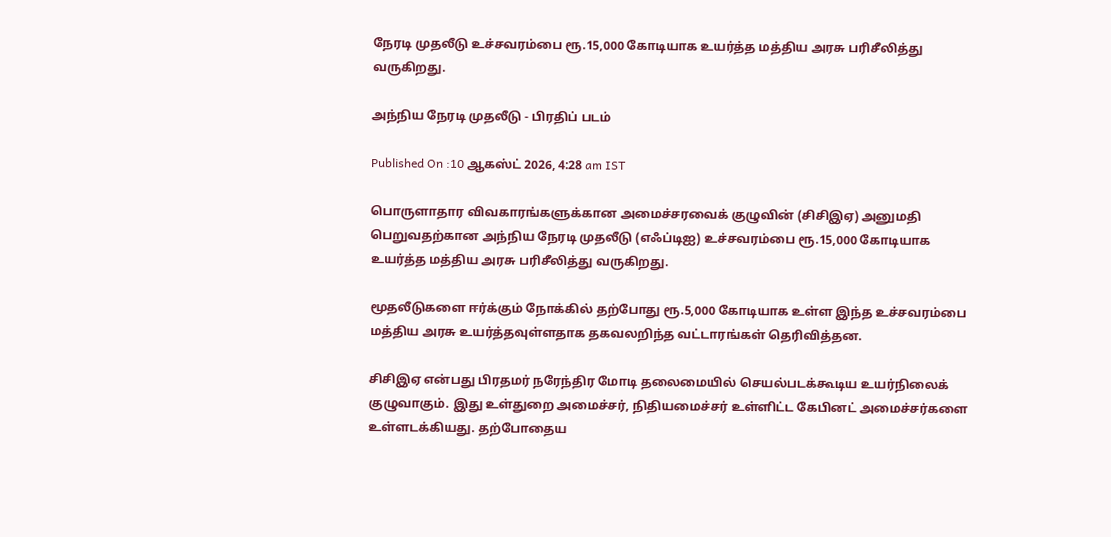நேரடி முதலீடு உச்சவரம்பை ரூ.15,000 கோடியாக உயர்த்த மத்திய அரசு பரிசீலித்து வருகிறது.

அந்நிய நேரடி முதலீடு - பிரதிப் படம்

Published On :10 ஆகஸ்ட் 2026, 4:28 am IST

பொருளாதார விவகாரங்களுக்கான அமைச்சரவைக் குழுவின் (சிசிஇஏ) அனுமதி பெறுவதற்கான அந்நிய நேரடி முதலீடு (எஃப்டிஐ) உச்சவரம்பை ரூ.15,000 கோடியாக உயர்த்த மத்திய அரசு பரிசீலித்து வருகிறது.

மூதலீடுகளை ஈர்க்கும் நோக்கில் தற்போது ரூ.5,000 கோடியாக உள்ள இந்த உச்சவரம்பை மத்திய அரசு உயர்த்தவுள்ளதாக தகவலறிந்த வட்டாரங்கள் தெரிவித்தன.

சிசிஇஏ என்பது பிரதமர் நரேந்திர மோடி தலைமையில் செயல்படக்கூடிய உயர்நிலைக் குழுவாகும். இது உள்துறை அமைச்சர், நிதியமைச்சர் உள்ளிட்ட கேபினட் அமைச்சர்களை உள்ளடக்கியது. தற்போதைய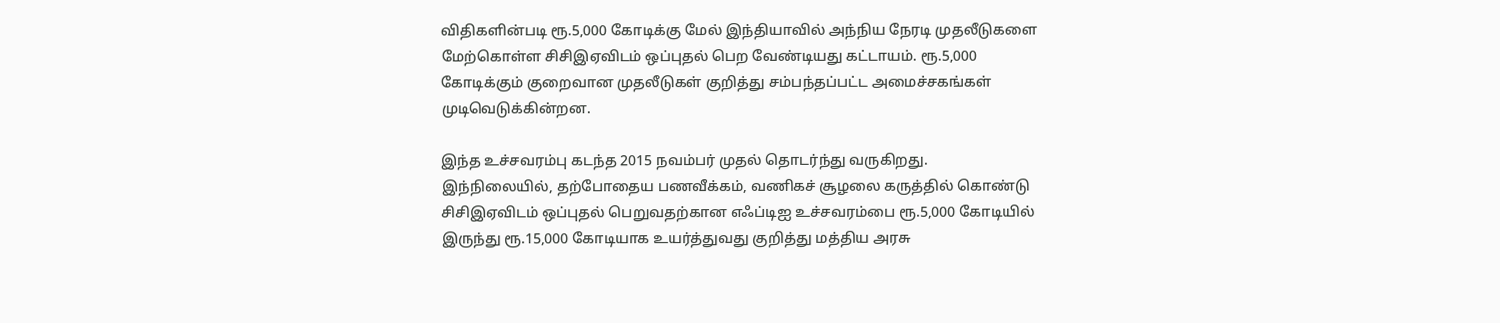விதிகளின்படி ரூ.5,000 கோடிக்கு மேல் இந்தியாவில் அந்நிய நேரடி முதலீடுகளை மேற்கொள்ள சிசிஇஏவிடம் ஒப்புதல் பெற வேண்டியது கட்டாயம். ரூ.5,000 கோடிக்கும் குறைவான முதலீடுகள் குறித்து சம்பந்தப்பட்ட அமைச்சகங்கள் முடிவெடுக்கின்றன.

இந்த உச்சவரம்பு கடந்த 2015 நவம்பர் முதல் தொடர்ந்து வருகிறது. இந்நிலையில், தற்போதைய பணவீக்கம், வணிகச் சூழலை கருத்தில் கொண்டு சிசிஇஏவிடம் ஒப்புதல் பெறுவதற்கான எஃப்டிஐ உச்சவரம்பை ரூ.5,000 கோடியில் இருந்து ரூ.15,000 கோடியாக உயர்த்துவது குறித்து மத்திய அரசு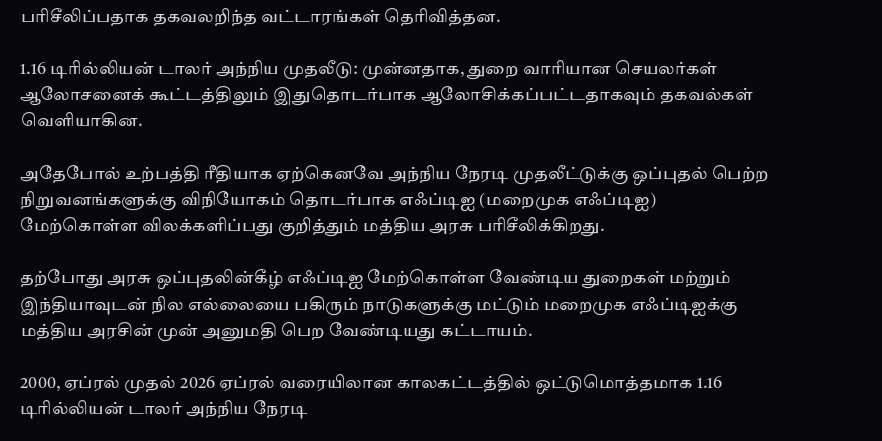பரிசீலிப்பதாக தகவலறிந்த வட்டாரங்கள் தெரிவித்தன.

1.16 டிரில்லியன் டாலர் அந்நிய முதலீடு: முன்னதாக, துறை வாரியான செயலர்கள் ஆலோசனைக் கூட்டத்திலும் இதுதொடர்பாக ஆலோசிக்கப்பட்டதாகவும் தகவல்கள் வெளியாகின.

அதேபோல் உற்பத்தி ரீதியாக ஏற்கெனவே அந்நிய நேரடி முதலீட்டுக்கு ஒப்புதல் பெற்ற நிறுவனங்களுக்கு விநியோகம் தொடர்பாக எஃப்டிஐ (மறைமுக எஃப்டிஐ) மேற்கொள்ள விலக்களிப்பது குறித்தும் மத்திய அரசு பரிசீலிக்கிறது.

தற்போது அரசு ஒப்புதலின்கீழ் எஃப்டிஐ மேற்கொள்ள வேண்டிய துறைகள் மற்றும் இந்தியாவுடன் நில எல்லையை பகிரும் நாடுகளுக்கு மட்டும் மறைமுக எஃப்டிஐக்கு மத்திய அரசின் முன் அனுமதி பெற வேண்டியது கட்டாயம்.

2000, ஏப்ரல் முதல் 2026 ஏப்ரல் வரையிலான காலகட்டத்தில் ஒட்டுமொத்தமாக 1.16 டிரில்லியன் டாலர் அந்நிய நேரடி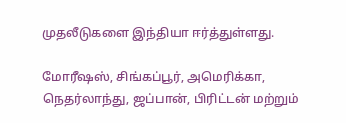முதலீடுகளை இந்தியா ஈர்த்துள்ளது.

மோரீஷஸ், சிங்கப்பூர், அமெரிக்கா, நெதர்லாந்து, ஜப்பான், பிரிட்டன் மற்றும்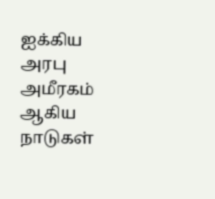ஐக்கிய அரபு அமீரகம் ஆகிய நாடுகள்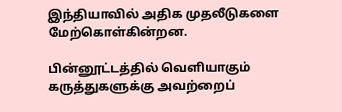இந்தியாவில் அதிக முதலீடுகளை மேற்கொள்கின்றன.

பின்னூட்டத்தில் வெளியாகும் கருத்துகளுக்கு அவற்றைப்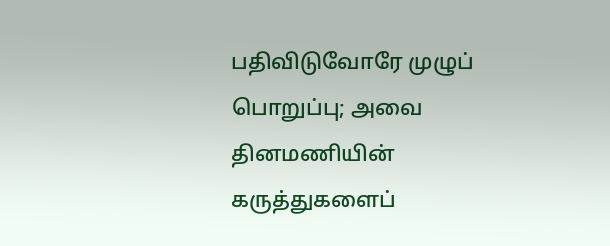பதிவிடுவோரே முழுப் பொறுப்பு; அவை தினமணியின் கருத்துகளைப்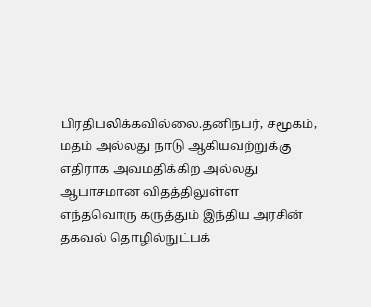பிரதிபலிக்கவில்லை.தனிநபர், சமூகம், மதம் அல்லது நாடு ஆகியவற்றுக்கு எதிராக அவமதிக்கிற அல்லது ஆபாசமான விதத்திலுள்ள எந்தவொரு கருத்தும் இந்திய அரசின் தகவல் தொழில்நுட்பக்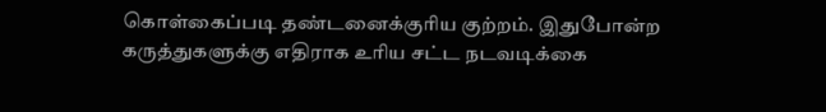கொள்கைப்படி தண்டனைக்குரிய குற்றம். இதுபோன்ற கருத்துகளுக்கு எதிராக உரிய சட்ட நடவடிக்கை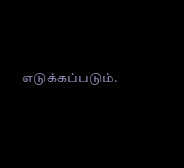எடுக்கப்படும்.